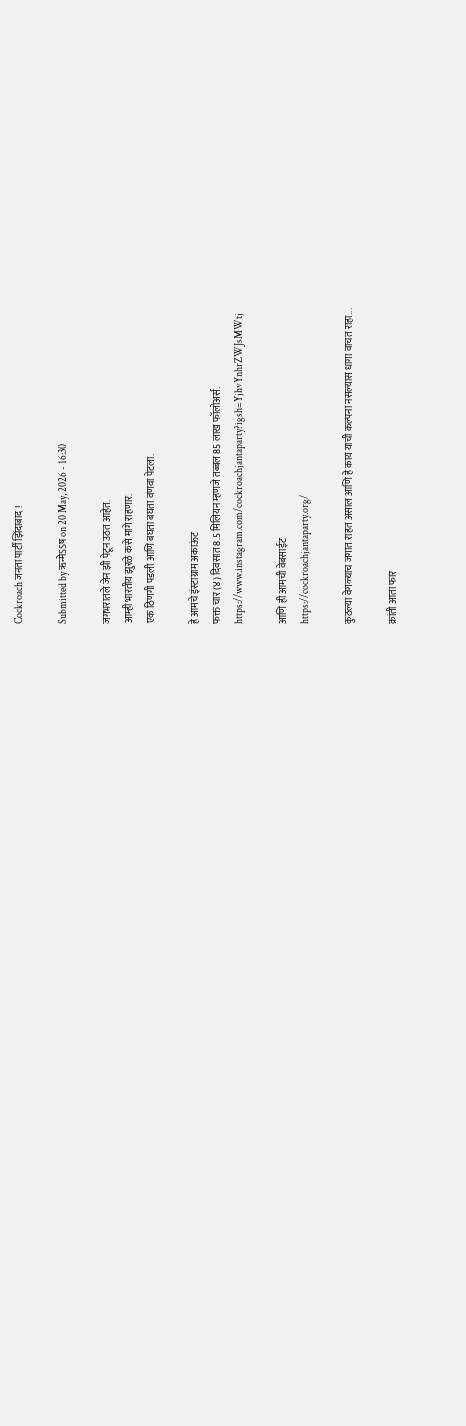Cockroach जनता पार्टी झिंदाबाद !

Submitted by ऋन्मेऽऽष on 20 May, 2026 - 16:30

जगभरातले जेन झी पेटून उठत आहेत.
आम्ही भारतीय झुरळे कसे मागे राहणार.
एक ठिणगी पडली आणि बघता बघता वणवा पेटला.

हे आमचे इंस्टाग्राम अकाऊंट
फक्त चार (४) दिवसात 8.5 मिलियन म्हणजे तब्बल 85 लाख फॉलोअर्स.
https://www.instagram.com/cockroachjantaparty?igsh=YjhvYnhrZWJsMWtj

आणि ही आमची वेबसाईट
https://cockroachjantaparty.org/

कुठल्या वेगळ्याच जगात राहत असाल आणि हे काय याची कल्पना नसल्यास धागा वाचत राहा...

क्रांती आता फार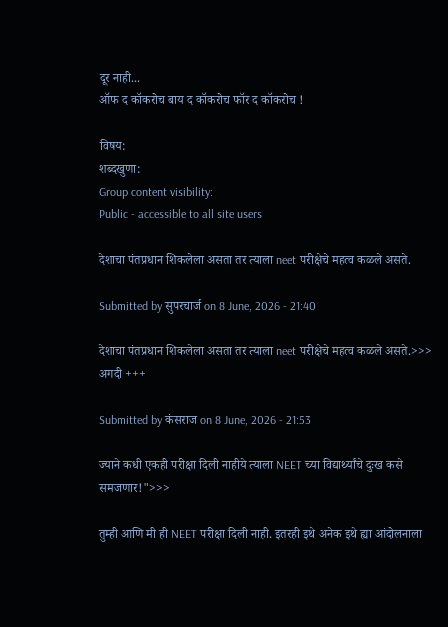दूर नाही...
ऑफ द कॉकरोच बाय द कॉकरोच फॉर द कॉकरोच !

विषय:
शब्दखुणा:
Group content visibility:
Public - accessible to all site users

देशाचा पंतप्रधान शिकलेला असता तर त्याला neet परीक्षेचे महत्व कळले असते.

Submitted by सुपरचार्ज on 8 June, 2026 - 21:40

देशाचा पंतप्रधान शिकलेला असता तर त्याला neet परीक्षेचे महत्व कळले असते.>>> अगदी +++

Submitted by कंसराज on 8 June, 2026 - 21:53

ज्याने कधी एकही परीक्षा दिली नाहीये त्याला NEET च्या विद्यार्थ्यांचे दुःख कसे समजणार!">>>

तुम्ही आणि मी ही NEET परीक्षा दिली नाही. इतरही इथे अनेक इथे ह्या आंदोलनाला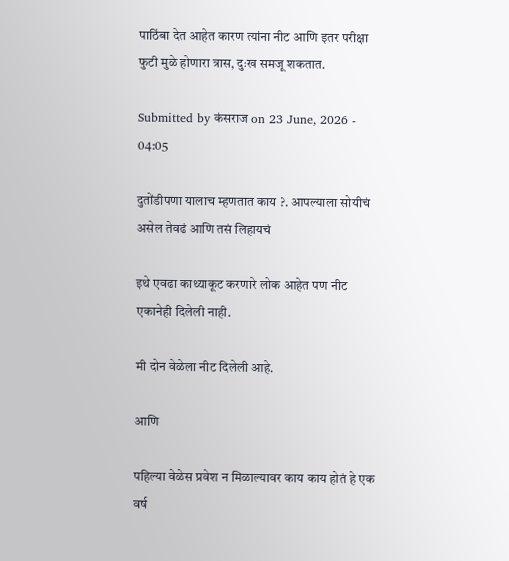पाठिंबा देत आहेत कारण त्यांना नीट आणि इतर परीक्षा फुटी मुळे होणारा त्रास, दुःख समजू शकतात.

Submitted by कंसराज on 23 June, 2026 - 04:05

दुतोंडीपणा यालाच म्हणतात काय ?. आपल्याला सोयीचं असेल तेवढं आणि तसं लिहायचं

इथे एवढा काथ्याकूट करणारे लोक आहेत पण नीट एकानेही दिलेली नाही.

मी दोन वेळेला नीट दिलेली आहे.

आणि

पहिल्या वेळेस प्रवेश न मिळाल्यावर काय काय होतं हे एक वर्ष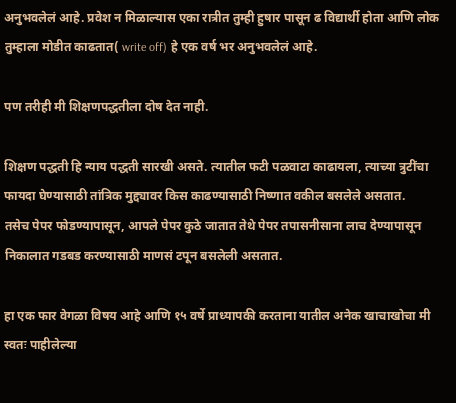अनुभवलेलं आहे. प्रवेश न मिळाल्यास एका रात्रीत तुम्ही हुषार पासून ढ विद्यार्थी होता आणि लोक तुम्हाला मोडीत काढतात( write off) हे एक वर्ष भर अनुभवलेलं आहे.

पण तरीही मी शिक्षणपद्धतीला दोष देत नाही.

शिक्षण पद्धती हि न्याय पद्धती सारखी असते. त्यातील फटी पळवाटा काढायला, त्याच्या त्रुटींचा फायदा घेण्यासाठी तांत्रिक मुद्द्यावर किस काढण्यासाठी निष्णात वकील बसलेले असतात.
तसेच पेपर फोडण्यापासून, आपले पेपर कुठे जातात तेथे पेपर तपासनीसाना लाच देण्यापासून निकालात गडबड करण्यासाठी माणसं टपून बसलेली असतात.

हा एक फार वेगळा विषय आहे आणि १५ वर्षे प्राध्यापकी करताना यातील अनेक खाचाखोचा मी स्वतः पाहीलेल्या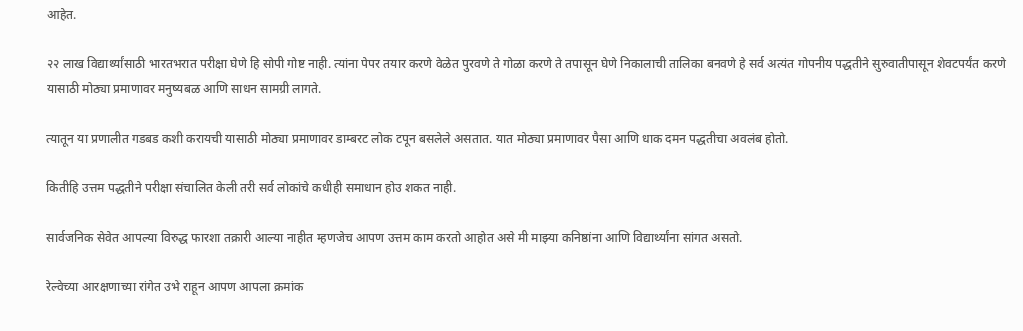आहेत.

२२ लाख विद्यार्थ्यांसाठी भारतभरात परीक्षा घेणे हि सोपी गोष्ट नाही. त्यांना पेपर तयार करणे वेळेत पुरवणे ते गोळा करणे ते तपासून घेणे निकालाची तालिका बनवणे हे सर्व अत्यंत गोपनीय पद्धतीने सुरुवातीपासून शेवटपर्यंत करणे यासाठी मोठ्या प्रमाणावर मनुष्यबळ आणि साधन सामग्री लागते.

त्यातून या प्रणालीत गडबड कशी करायची यासाठी मोठ्या प्रमाणावर डाम्बरट लोक टपून बसलेले असतात. यात मोठ्या प्रमाणावर पैसा आणि धाक दमन पद्धतीचा अवलंब होतो.

कितीहि उत्तम पद्धतीने परीक्षा संचालित केली तरी सर्व लोकांचे कधीही समाधान होउ शकत नाही.

सार्वजनिक सेवेत आपल्या विरुद्ध फारशा तक्रारी आल्या नाहीत म्हणजेच आपण उत्तम काम करतो आहोत असे मी माझ्या कनिष्ठांना आणि विद्यार्थ्यांना सांगत असतो.

रेल्वेच्या आरक्षणाच्या रांगेत उभे राहून आपण आपला क्रमांक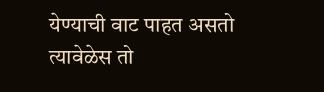येण्याची वाट पाहत असतो त्यावेळेस तो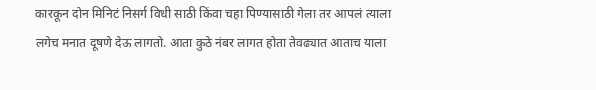कारकून दोन मिनिटं निसर्ग विधी साठी किंवा चहा पिण्यासाठी गेला तर आपलं त्याला लगेच मनात दूषणे देऊ लागतो. आता कुठे नंबर लागत होता तेवढ्यात आताच याला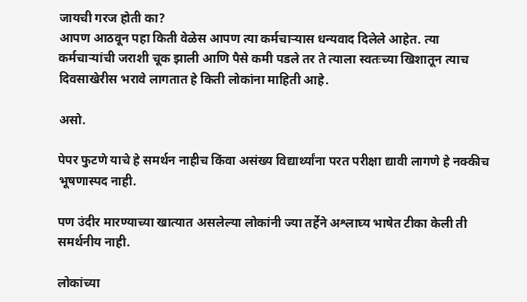जायची गरज होती का?
आपण आठवून पहा किती वेळेस आपण त्या कर्मचाऱ्यास धन्यवाद दिलेले आहेत. त्या कर्मचाऱ्यांची जराशी चूक झाली आणि पैसे कमी पडले तर ते त्याला स्वतःच्या खिशातून त्याच दिवसाखेरीस भरावे लागतात हे किती लोकांना माहिती आहे.

असो.

पेपर फुटणे याचे हे समर्थन नाहीच किंवा असंख्य विद्यार्थ्यांना परत परीक्षा द्यावी लागणे हे नक्कीच भूषणास्पद नाही.

पण उंदीर मारण्याच्या खात्यात असलेल्या लोकांनी ज्या तर्हेने अश्लाघ्य भाषेत टीका केली ती समर्थनीय नाही.

लोकांच्या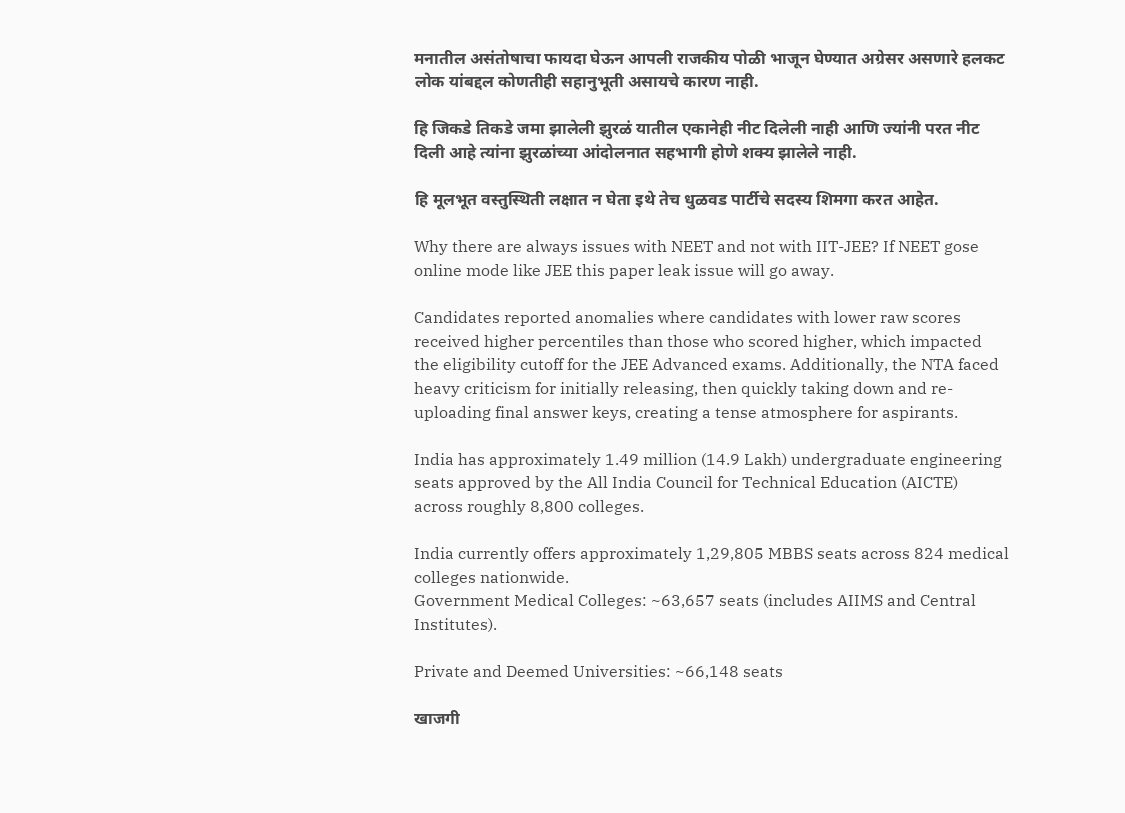मनातील असंतोषाचा फायदा घेऊन आपली राजकीय पोळी भाजून घेण्यात अग्रेसर असणारे हलकट लोक यांबद्दल कोणतीही सहानुभूती असायचे कारण नाही.

हि जिकडे तिकडे जमा झालेली झुरळं यातील एकानेही नीट दिलेली नाही आणि ज्यांनी परत नीट दिली आहे त्यांना झुरळांच्या आंदोलनात सहभागी होणे शक्य झालेले नाही.

हि मूलभूत वस्तुस्थिती लक्षात न घेता इथे तेच धुळवड पार्टीचे सदस्य शिमगा करत आहेत.

Why there are always issues with NEET and not with IIT-JEE? If NEET gose online mode like JEE this paper leak issue will go away.

Candidates reported anomalies where candidates with lower raw scores received higher percentiles than those who scored higher, which impacted the eligibility cutoff for the JEE Advanced exams. Additionally, the NTA faced heavy criticism for initially releasing, then quickly taking down and re-uploading final answer keys, creating a tense atmosphere for aspirants.

India has approximately 1.49 million (14.9 Lakh) undergraduate engineering seats approved by the All India Council for Technical Education (AICTE) across roughly 8,800 colleges.

India currently offers approximately 1,29,805 MBBS seats across 824 medical colleges nationwide.
Government Medical Colleges: ~63,657 seats (includes AIIMS and Central Institutes).

Private and Deemed Universities: ~66,148 seats

खाजगी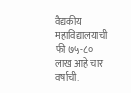वैद्यकीय महाविद्यालयाची फी ७५-८० लाख आहे चार वर्षाची.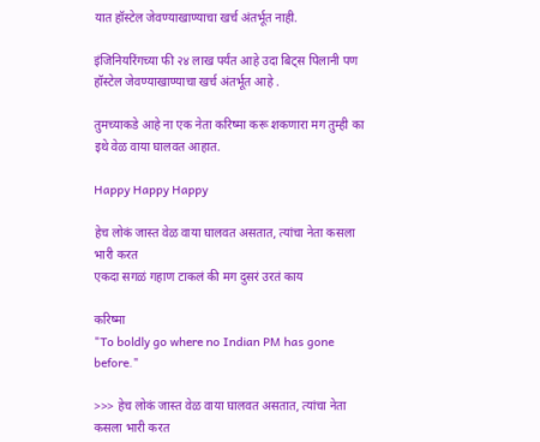यात हॉस्टेल जेवण्याखाण्याचा खर्च अंतर्भूत नाही.

इंजिनियरिंगच्या फी २४ लाख पर्यंत आहे उदा बिट्स पिलानी पण हॉस्टेल जेवण्याखाण्याचा खर्च अंतर्भूत आहे .

तुमच्याकडे आहे ना एक नेता करिष्मा करू शकणारा मग तुम्ही का इथे वेळ वाया घालवत आहात.

Happy Happy Happy

हेच लोकं जास्त वेळ वाया घालवत असतात, त्यांचा नेता कसला भारी करत
एकदा सगळं गहाण टाकलं की मग दुसरं उरतं काय

करिष्मा
"To boldly go where no Indian PM has gone before."

>>> हेच लोकं जास्त वेळ वाया घालवत असतात, त्यांचा नेता कसला भारी करत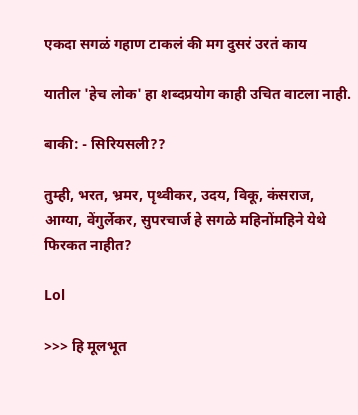एकदा सगळं गहाण टाकलं की मग दुसरं उरतं काय

यातील 'हेच लोक' हा शब्दप्रयोग काही उचित वाटला नाही.

बाकी: - सिरियसली??

तुम्ही, भरत, भ्रमर, पृथ्वीकर, उदय, विकू, कंसराज, आग्या, वेंगुर्लेकर, सुपरचार्ज हे सगळे महिनोंमहिने येथे फिरकत नाहीत?

Lol

>>> हि मूलभूत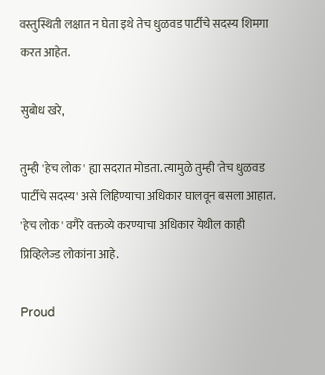वस्तुस्थिती लक्षात न घेता इथे तेच धुळवड पार्टीचे सदस्य शिमगा करत आहेत.

सुबोध खरे,

तुम्ही 'हेच लोक' ह्या सदरात मोडता. त्यामुळे तुम्ही 'तेच धुळवड पार्टीचे सदस्य' असे लिहिण्याचा अधिकार घालवून बसला आहात. 'हेच लोक' वगैरे वक्तव्ये करण्याचा अधिकार येथील काही प्रिव्हिलेज्ड लोकांना आहे.

Proud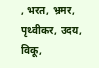, भरत, भ्रमर, पृथ्वीकर, उदय, विकू,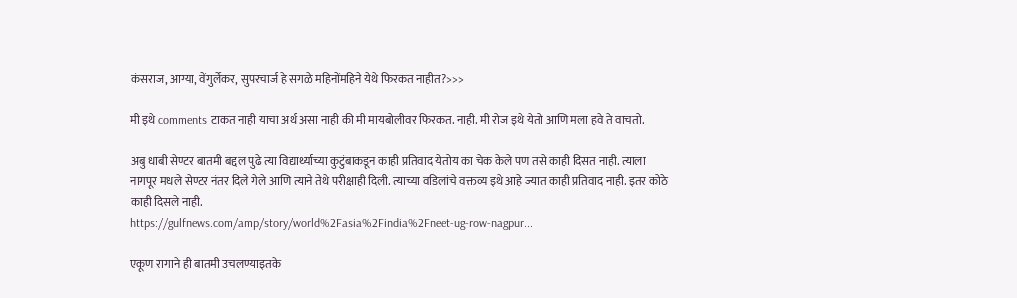कंसराज, आग्या, वेंगुर्लेकर, सुपरचार्ज हे सगळे महिनोंमहिने येथे फिरकत नाहीत?>>>

मी इथे comments टाकत नाही याचा अर्थ असा नाही की मी मायबोलीवर फिरकत. नाही. मी रोज इथे येतो आणि मला हवे ते वाचतो.

अबु धाबी सेण्टर बातमी बद्दल पुढे त्या विद्यार्थ्याच्या कुटुंबाकडून काही प्रतिवाद येतोय का चेक केले पण तसे काही दिसत नाही. त्याला नागपूर मधले सेण्टर नंतर दिले गेले आणि त्याने तेथे परीक्षाही दिली. त्याच्या वडिलांचे वक्तव्य इथे आहे ज्यात काही प्रतिवाद नाही. इतर कोठे काही दिसले नाही.
https://gulfnews.com/amp/story/world%2Fasia%2Findia%2Fneet-ug-row-nagpur...

एकूण रागाने ही बातमी उचलण्याइतके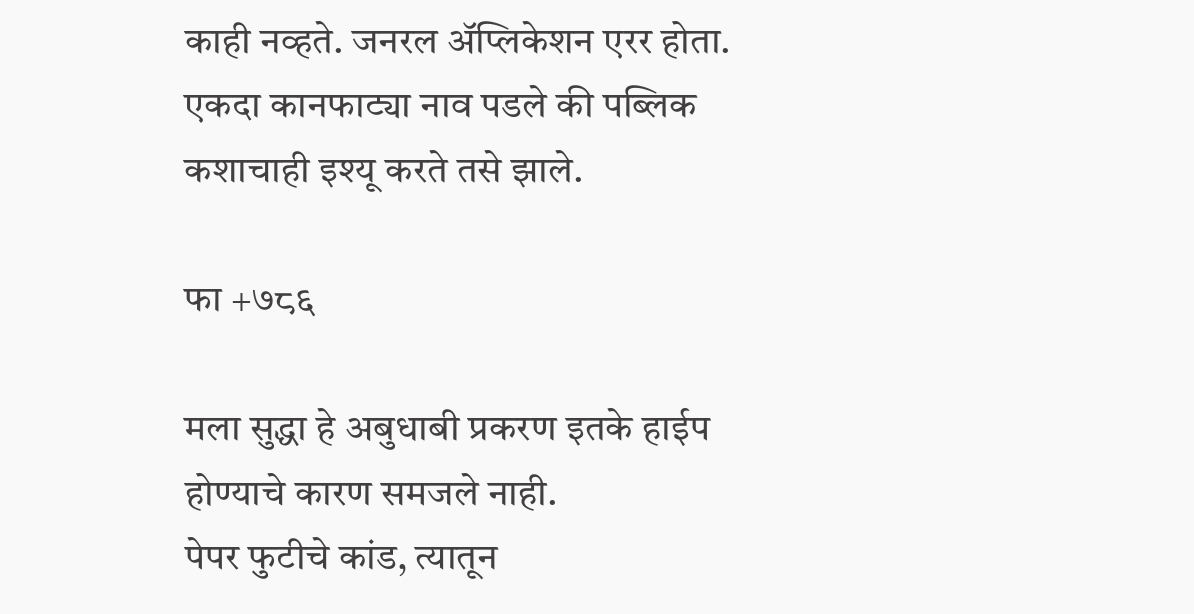काही नव्हते. जनरल अ‍ॅप्लिकेशन एरर होता. एकदा कानफाट्या नाव पडले की पब्लिक कशाचाही इश्यू करते तसे झाले.

फा +७८६

मला सुद्धा हे अबुधाबी प्रकरण इतके हाईप होण्याचे कारण समजले नाही.
पेपर फुटीचे कांड, त्यातून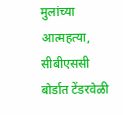मुलांच्या आत्महत्या, सीबीएससी बोर्डात टेंडरवेळी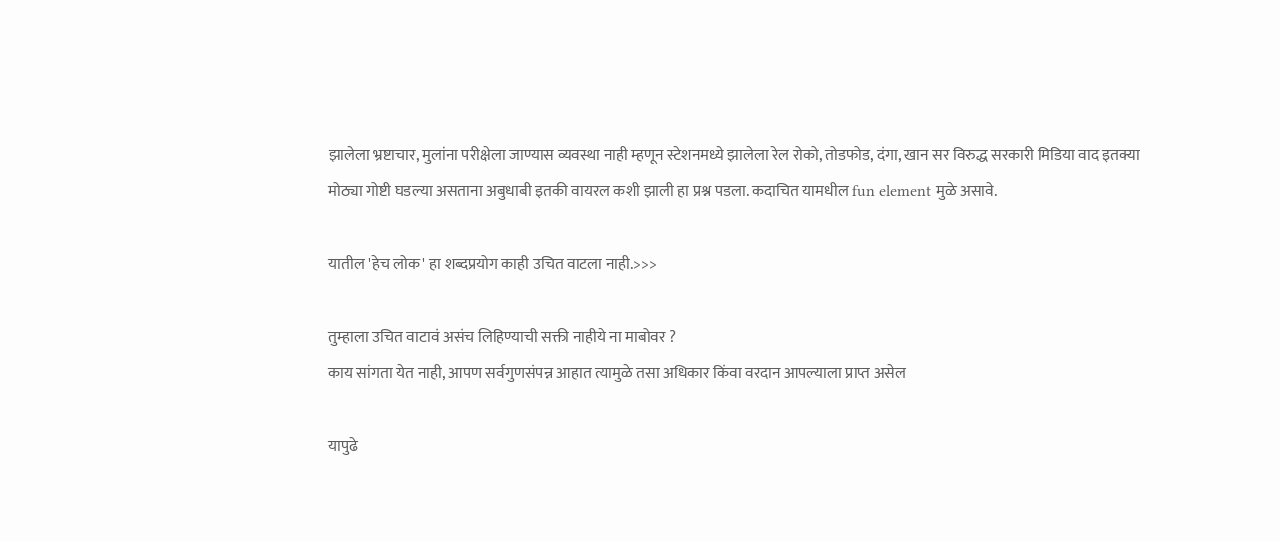झालेला भ्रष्टाचार, मुलांना परीक्षेला जाण्यास व्यवस्था नाही म्हणून स्टेशनमध्ये झालेला रेल रोको, तोडफोड, दंगा, खान सर विरुद्ध सरकारी मिडिया वाद इतक्या मोठ्या गोष्टी घडल्या असताना अबुधाबी इतकी वायरल कशी झाली हा प्रश्न पडला. कदाचित यामधील fun element मुळे असावे.

यातील 'हेच लोक' हा शब्दप्रयोग काही उचित वाटला नाही.>>>

तुम्हाला उचित वाटावं असंच लिहिण्याची सक्ती नाहीये ना माबोवर ?
काय सांगता येत नाही, आपण सर्वगुणसंपन्न आहात त्यामुळे तसा अधिकार किंवा वरदान आपल्याला प्राप्त असेल

यापुढे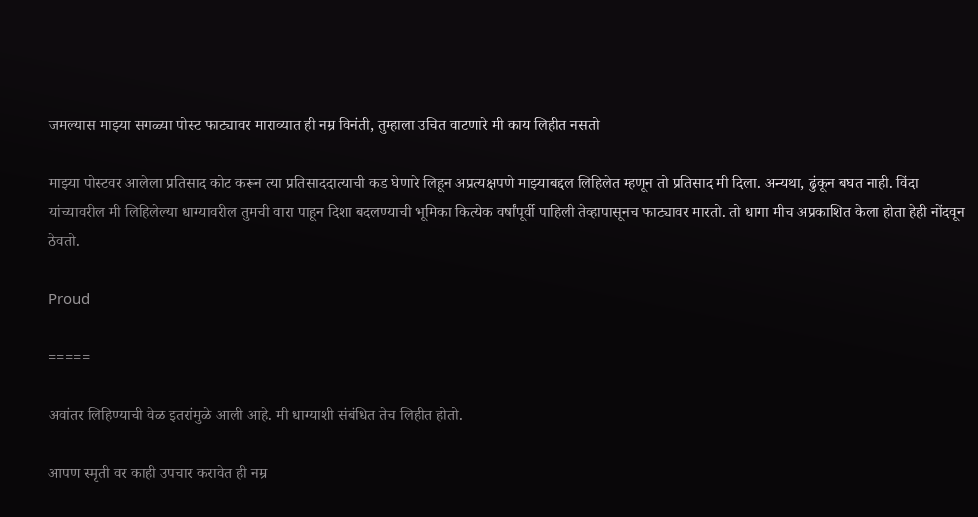जमल्यास माझ्या सगळ्या पोस्ट फाट्यावर माराव्यात ही नम्र विनंती, तुम्हाला उचित वाटणारे मी काय लिहीत नसतो

माझ्या पोस्टवर आलेला प्रतिसाद कोट करून त्या प्रतिसाददात्याची कड घेणारे लिहून अप्रत्यक्षपणे माझ्याबद्दल लिहिलेत म्हणून तो प्रतिसाद मी दिला. अन्यथा, ढुंकून बघत नाही. विंदा यांच्यावरील मी लिहिलेल्या धाग्यावरील तुमची वारा पाहून दिशा बदलण्याची भूमिका कित्येक वर्षांपूर्वी पाहिली तेव्हापासूनच फाट्यावर मारतो. तो धागा मीच अप्रकाशित केला होता हेही नोंदवून ठेवतो.

Proud

=====

अवांतर लिहिण्याची वेळ इतरांमुळे आली आहे. मी धाग्याशी संबंधित तेच लिहीत होतो.

आपण स्मृती वर काही उपचार करावेत ही नम्र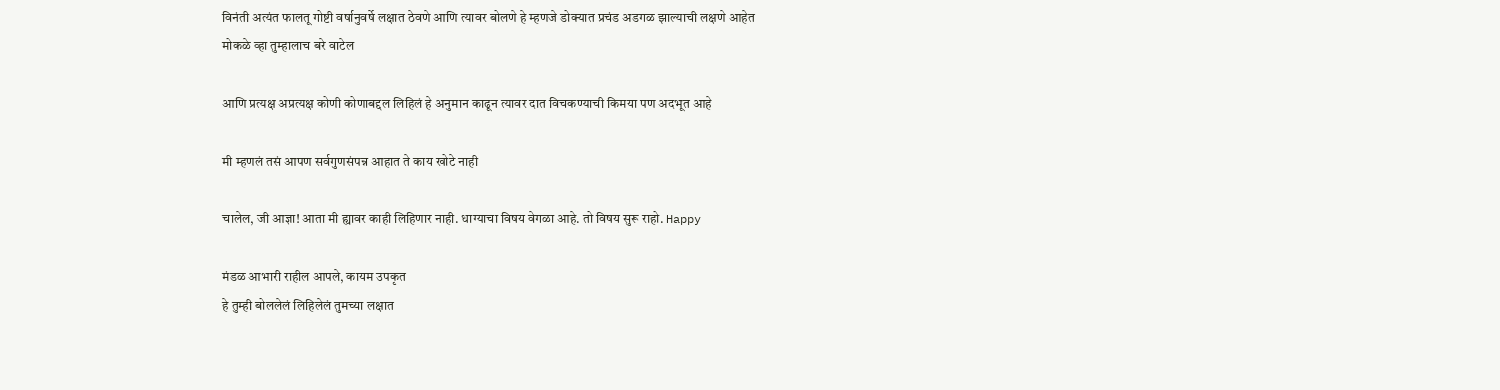विनंती अत्यंत फालतू गोष्टी वर्षानुवर्षे लक्षात ठेवणे आणि त्यावर बोलणे हे म्हणजे डोक्यात प्रचंड अडगळ झाल्याची लक्षणे आहेत
मोकळे व्हा तुम्हालाच बरे वाटेल

आणि प्रत्यक्ष अप्रत्यक्ष कोणी कोणाबद्दल लिहिलं हे अनुमान काढून त्यावर दात विचकण्याची किमया पण अदभूत आहे

मी म्हणलं तसं आपण सर्वगुणसंपन्न आहात ते काय खोटे नाही

चालेल, जी आज्ञा! आता मी ह्यावर काही लिहिणार नाही. धाग्याचा विषय वेगळा आहे. तो विषय सुरू राहो. Happy

मंडळ आभारी राहील आपले, कायम उपकृत
हे तुम्ही बोललेलं लिहिलेलं तुमच्या लक्षात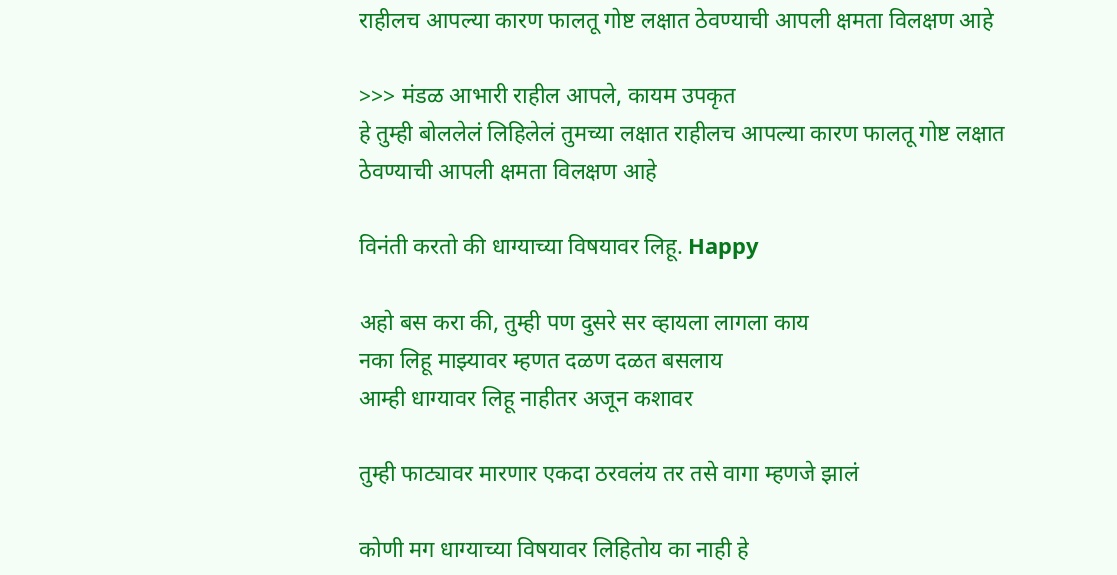राहीलच आपल्या कारण फालतू गोष्ट लक्षात ठेवण्याची आपली क्षमता विलक्षण आहे

>>> मंडळ आभारी राहील आपले, कायम उपकृत
हे तुम्ही बोललेलं लिहिलेलं तुमच्या लक्षात राहीलच आपल्या कारण फालतू गोष्ट लक्षात ठेवण्याची आपली क्षमता विलक्षण आहे

विनंती करतो की धाग्याच्या विषयावर लिहू. Happy

अहो बस करा की, तुम्ही पण दुसरे सर व्हायला लागला काय
नका लिहू माझ्यावर म्हणत दळण दळत बसलाय
आम्ही धाग्यावर लिहू नाहीतर अजून कशावर

तुम्ही फाट्यावर मारणार एकदा ठरवलंय तर तसे वागा म्हणजे झालं

कोणी मग धाग्याच्या विषयावर लिहितोय का नाही हे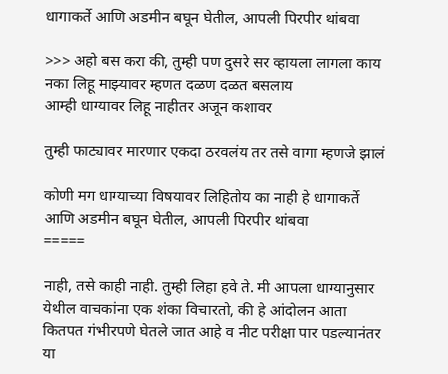धागाकर्ते आणि अडमीन बघून घेतील, आपली पिरपीर थांबवा

>>> अहो बस करा की, तुम्ही पण दुसरे सर व्हायला लागला काय
नका लिहू माझ्यावर म्हणत दळण दळत बसलाय
आम्ही धाग्यावर लिहू नाहीतर अजून कशावर

तुम्ही फाट्यावर मारणार एकदा ठरवलंय तर तसे वागा म्हणजे झालं

कोणी मग धाग्याच्या विषयावर लिहितोय का नाही हे धागाकर्ते आणि अडमीन बघून घेतील, आपली पिरपीर थांबवा
=====

नाही, तसे काही नाही. तुम्ही लिहा हवे ते. मी आपला धाग्यानुसार येथील वाचकांना एक शंका विचारतो, की हे आंदोलन आता कितपत गंभीरपणे घेतले जात आहे व नीट परीक्षा पार पडल्यानंतर या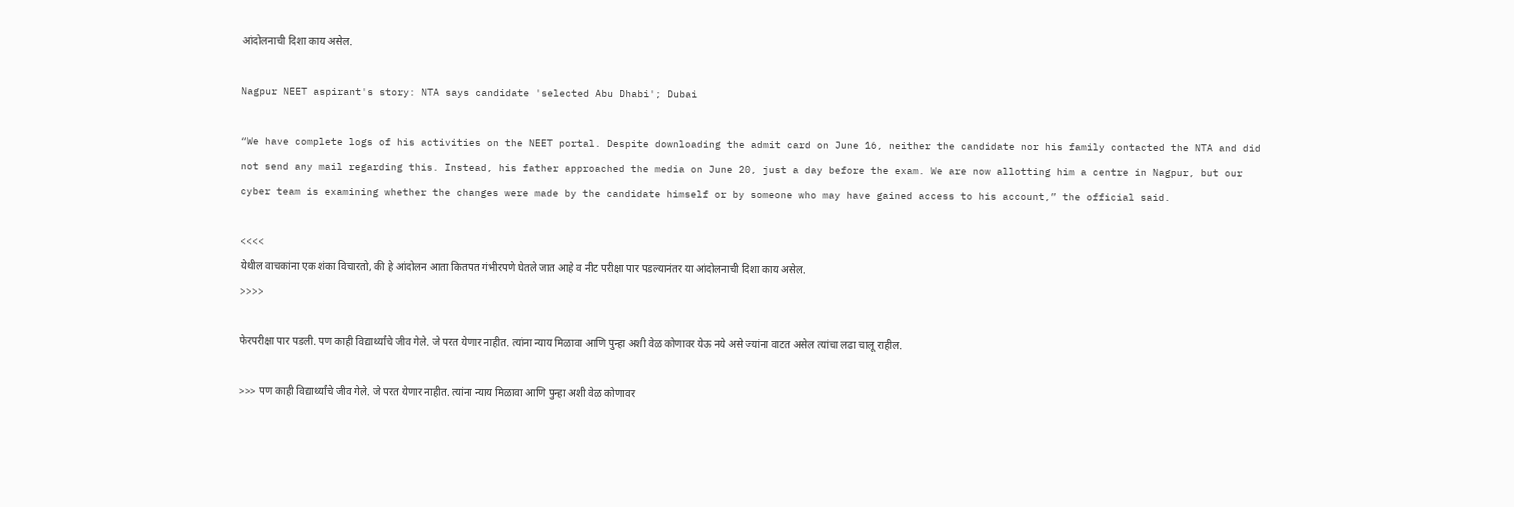आंदोलनाची दिशा काय असेल.

Nagpur NEET aspirant's story: NTA says candidate 'selected Abu Dhabi'; Dubai

“We have complete logs of his activities on the NEET portal. Despite downloading the admit card on June 16, neither the candidate nor his family contacted the NTA and did not send any mail regarding this. Instead, his father approached the media on June 20, just a day before the exam. We are now allotting him a centre in Nagpur, but our cyber team is examining whether the changes were made by the candidate himself or by someone who may have gained access to his account,” the official said.

<<<<
येथील वाचकांना एक शंका विचारतो, की हे आंदोलन आता कितपत गंभीरपणे घेतले जात आहे व नीट परीक्षा पार पडल्यानंतर या आंदोलनाची दिशा काय असेल.
>>>>

फेरपरीक्षा पार पडली. पण काही विद्यार्थ्यांचे जीव गेले. जे परत येणार नाहीत. त्यांना न्याय मिळावा आणि पुन्हा अशी वेळ कोणावर येऊ नये असे ज्यांना वाटत असेल त्यांचा लढा चालू राहील.

>>> पण काही विद्यार्थ्यांचे जीव गेले. जे परत येणार नाहीत. त्यांना न्याय मिळावा आणि पुन्हा अशी वेळ कोणावर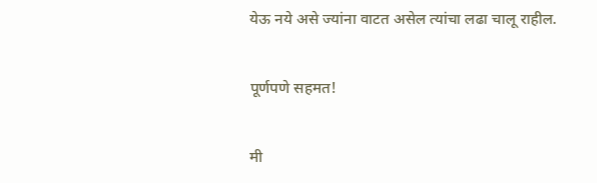येऊ नये असे ज्यांना वाटत असेल त्यांचा लढा चालू राहील.

पूर्णपणे सहमत!

मी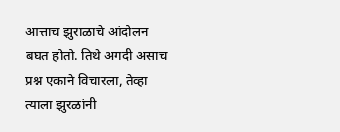आत्ताच झुराळाचे आंदोलन बघत होतो. तिथे अगदी असाच प्रश्न एकाने विचारला, तेव्हा त्याला झुरळांनी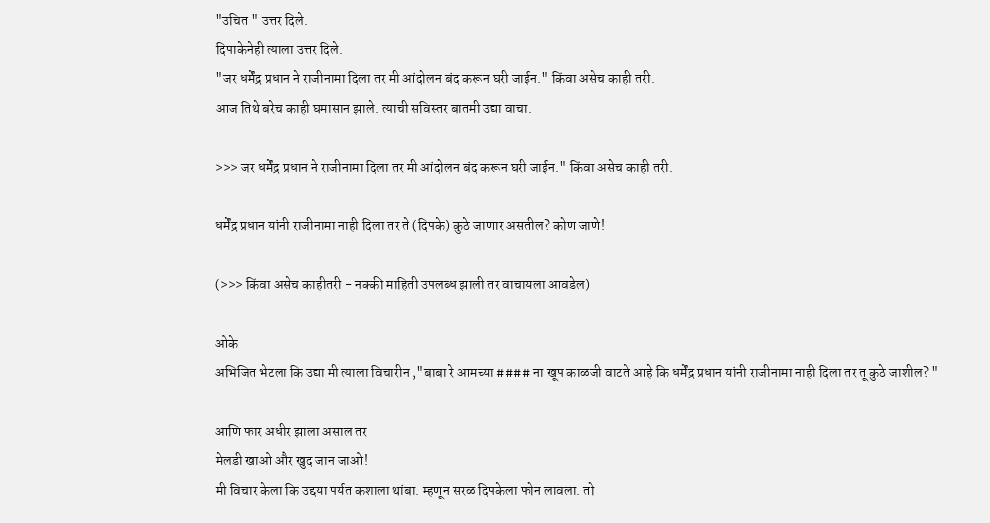"उचित " उत्तर दिले.
दिपाकेनेही त्याला उत्तर दिले.
"जर धर्मेंद्र प्रधान ने राजीनामा दिला तर मी आंदोलन बंद करून घरी जाईन." किंवा असेच काही तरी.
आज तिथे बरेच काही घमासान झाले. त्याची सविस्तर बातमी उद्या वाचा.

>>> जर धर्मेंद्र प्रधान ने राजीनामा दिला तर मी आंदोलन बंद करून घरी जाईन." किंवा असेच काही तरी.

धर्मेंद्र प्रधान यांनी राजीनामा नाही दिला तर ते (दिपके) कुठे जाणार असतील? कोण जाणे!

(>>> किंवा असेच काहीतरी - नक्की माहिती उपलब्ध झाली तर वाचायला आवडेल)

ओके
अभिजित भेटला कि उद्या मी त्याला विचारीन ,"बाबा रे आमच्या #### ना खूप काळजी वाटते आहे कि धर्मेंद्र प्रधान यांनी राजीनामा नाही दिला तर तू कुठे जाशील? "

आणि फार अधीर झाला असाल तर
मेलडी खाओ और खुद जान जाओ!
मी विचार केला कि उद्दया पर्यत कशाला थांबा. म्हणून सरळ दिपकेला फोन लावला. तो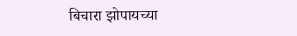बिचारा झोपायच्या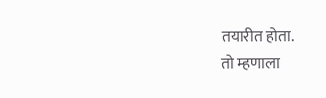तयारीत होता.
तो म्हणाला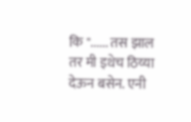कि "...... तस झाल तर मी इथेच ठिय्या देऊन बसेन. एनी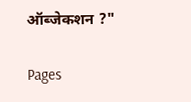ऑब्जेकशन ?"

Pages